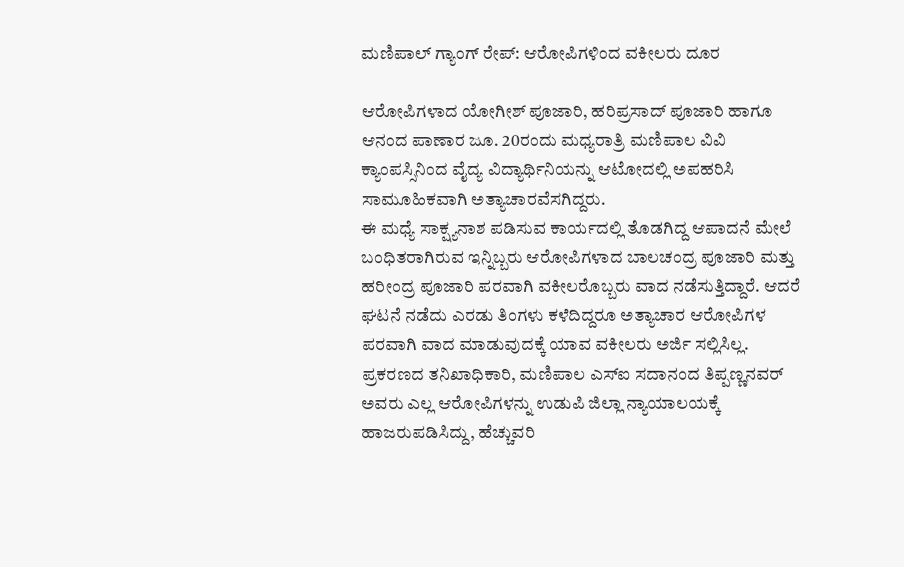ಮಣಿಪಾಲ್ ಗ್ಯಾಂಗ್ ರೇಪ್: ಆರೋಪಿಗಳಿಂದ ವಕೀಲರು ದೂರ

ಆರೋಪಿಗಳಾದ ಯೋಗೀಶ್ ಪೂಜಾರಿ, ಹರಿಪ್ರಸಾದ್ ಪೂಜಾರಿ ಹಾಗೂ ಆನಂದ ಪಾಣಾರ ಜೂ. 20ರಂದು ಮಧ್ಯರಾತ್ರಿ ಮಣಿಪಾಲ ವಿವಿ ಕ್ಯಾಂಪಸ್ಸಿನಿಂದ ವೈದ್ಯ ವಿದ್ಯಾರ್ಥಿನಿಯನ್ನು ಆಟೋದಲ್ಲಿ ಅಪಹರಿಸಿ ಸಾಮೂಹಿಕವಾಗಿ ಅತ್ಯಾಚಾರವೆಸಗಿದ್ದರು.
ಈ ಮಧ್ಯೆ ಸಾಕ್ಷ್ಯನಾಶ ಪಡಿಸುವ ಕಾರ್ಯದಲ್ಲಿ ತೊಡಗಿದ್ದ ಆಪಾದನೆ ಮೇಲೆ ಬಂಧಿತರಾಗಿರುವ ಇನ್ನಿಬ್ಬರು ಆರೋಪಿಗಳಾದ ಬಾಲಚಂದ್ರ ಪೂಜಾರಿ ಮತ್ತು ಹರೀಂದ್ರ ಪೂಜಾರಿ ಪರವಾಗಿ ವಕೀಲರೊಬ್ಬರು ವಾದ ನಡೆಸುತ್ತಿದ್ದಾರೆ. ಆದರೆ ಘಟನೆ ನಡೆದು ಎರಡು ತಿಂಗಳು ಕಳೆದಿದ್ದರೂ ಅತ್ಯಾಚಾರ ಆರೋಪಿಗಳ ಪರವಾಗಿ ವಾದ ಮಾಡುವುದಕ್ಕೆ ಯಾವ ವಕೀಲರು ಅರ್ಜಿ ಸಲ್ಲಿಸಿಲ್ಲ.
ಪ್ರಕರಣದ ತನಿಖಾಧಿಕಾರಿ, ಮಣಿಪಾಲ ಎಸ್ಐ ಸದಾನಂದ ತಿಪ್ಪಣ್ಣನವರ್ ಅವರು ಎಲ್ಲ ಆರೋಪಿಗಳನ್ನು ಉಡುಪಿ ಜಿಲ್ಲಾ ನ್ಯಾಯಾಲಯಕ್ಕೆ ಹಾಜರುಪಡಿಸಿದ್ದು, ಹೆಚ್ಚುವರಿ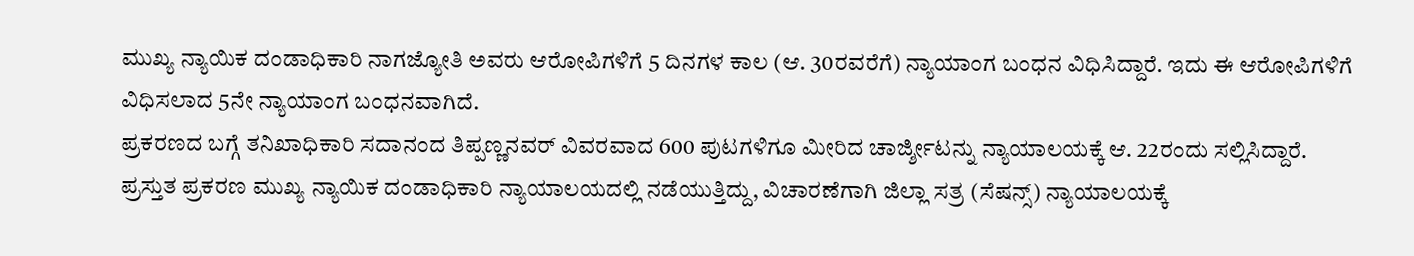ಮುಖ್ಯ ನ್ಯಾಯಿಕ ದಂಡಾಧಿಕಾರಿ ನಾಗಜ್ಯೋತಿ ಅವರು ಆರೋಪಿಗಳಿಗೆ 5 ದಿನಗಳ ಕಾಲ (ಆ. 30ರವರೆಗೆ) ನ್ಯಾಯಾಂಗ ಬಂಧನ ವಿಧಿಸಿದ್ದಾರೆ. ಇದು ಈ ಆರೋಪಿಗಳಿಗೆ ವಿಧಿಸಲಾದ 5ನೇ ನ್ಯಾಯಾಂಗ ಬಂಧನವಾಗಿದೆ.
ಪ್ರಕರಣದ ಬಗ್ಗೆ ತನಿಖಾಧಿಕಾರಿ ಸದಾನಂದ ತಿಪ್ಪಣ್ಣನವರ್ ವಿವರವಾದ 600 ಪುಟಗಳಿಗೂ ಮೀರಿದ ಚಾರ್ಜ್ಶೀಟನ್ನು ನ್ಯಾಯಾಲಯಕ್ಕೆ ಆ. 22ರಂದು ಸಲ್ಲಿಸಿದ್ದಾರೆ. ಪ್ರಸ್ತುತ ಪ್ರಕರಣ ಮುಖ್ಯ ನ್ಯಾಯಿಕ ದಂಡಾಧಿಕಾರಿ ನ್ಯಾಯಾಲಯದಲ್ಲಿ ನಡೆಯುತ್ತಿದ್ದು, ವಿಚಾರಣೆಗಾಗಿ ಜಿಲ್ಲಾ ಸತ್ರ (ಸೆಷನ್ಸ್) ನ್ಯಾಯಾಲಯಕ್ಕೆ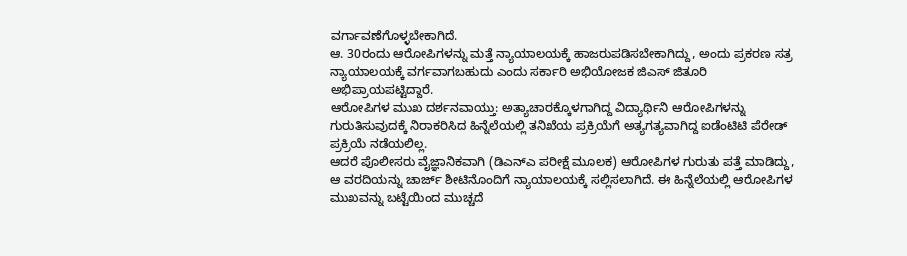ವರ್ಗಾವಣೆಗೊಳ್ಳಬೇಕಾಗಿದೆ.
ಆ. 30ರಂದು ಆರೋಪಿಗಳನ್ನು ಮತ್ತೆ ನ್ಯಾಯಾಲಯಕ್ಕೆ ಹಾಜರುಪಡಿಸಬೇಕಾಗಿದ್ದು, ಅಂದು ಪ್ರಕರಣ ಸತ್ರ ನ್ಯಾಯಾಲಯಕ್ಕೆ ವರ್ಗವಾಗಬಹುದು ಎಂದು ಸರ್ಕಾರಿ ಅಭಿಯೋಜಕ ಜಿಎಸ್ ಜಿತೂರಿ ಅಭಿಪ್ರಾಯಪಟ್ಟಿದ್ದಾರೆ.
ಆರೋಪಿಗಳ ಮುಖ ದರ್ಶನವಾಯ್ತು: ಅತ್ಯಾಚಾರಕ್ಕೊಳಗಾಗಿದ್ದ ವಿದ್ಯಾರ್ಥಿನಿ ಆರೋಪಿಗಳನ್ನು ಗುರುತಿಸುವುದಕ್ಕೆ ನಿರಾಕರಿಸಿದ ಹಿನ್ನೆಲೆಯಲ್ಲಿ ತನಿಖೆಯ ಪ್ರಕ್ರಿಯೆಗೆ ಅತ್ಯಗತ್ಯವಾಗಿದ್ದ ಐಡೆಂಟಿಟಿ ಪೆರೇಡ್ ಪ್ರಕ್ರಿಯೆ ನಡೆಯಲಿಲ್ಲ.
ಆದರೆ ಪೊಲೀಸರು ವೈಜ್ಞಾನಿಕವಾಗಿ (ಡಿಎನ್ಎ ಪರೀಕ್ಷೆ ಮೂಲಕ) ಆರೋಪಿಗಳ ಗುರುತು ಪತ್ತೆ ಮಾಡಿದ್ದು, ಆ ವರದಿಯನ್ನು ಚಾರ್ಜ್ ಶೀಟಿನೊಂದಿಗೆ ನ್ಯಾಯಾಲಯಕ್ಕೆ ಸಲ್ಲಿಸಲಾಗಿದೆ. ಈ ಹಿನ್ನೆಲೆಯಲ್ಲಿ ಆರೋಪಿಗಳ ಮುಖವನ್ನು ಬಟ್ಟೆಯಿಂದ ಮುಚ್ಚದೆ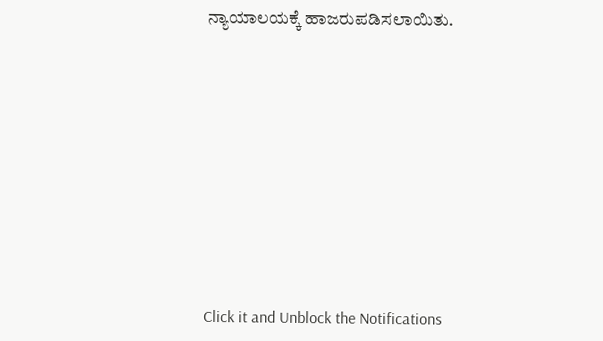ನ್ಯಾಯಾಲಯಕ್ಕೆ ಹಾಜರುಪಡಿಸಲಾಯಿತು.












Click it and Unblock the Notifications